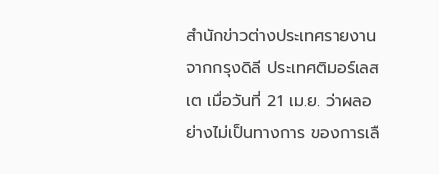สำนักข่าวต่างประเทศรายงานจากกรุงดิลี ประเทศติมอร์เลสเต เมื่อวันที่ 21 เม.ย. ว่าผลอย่างไม่เป็นทางการ ของการเลื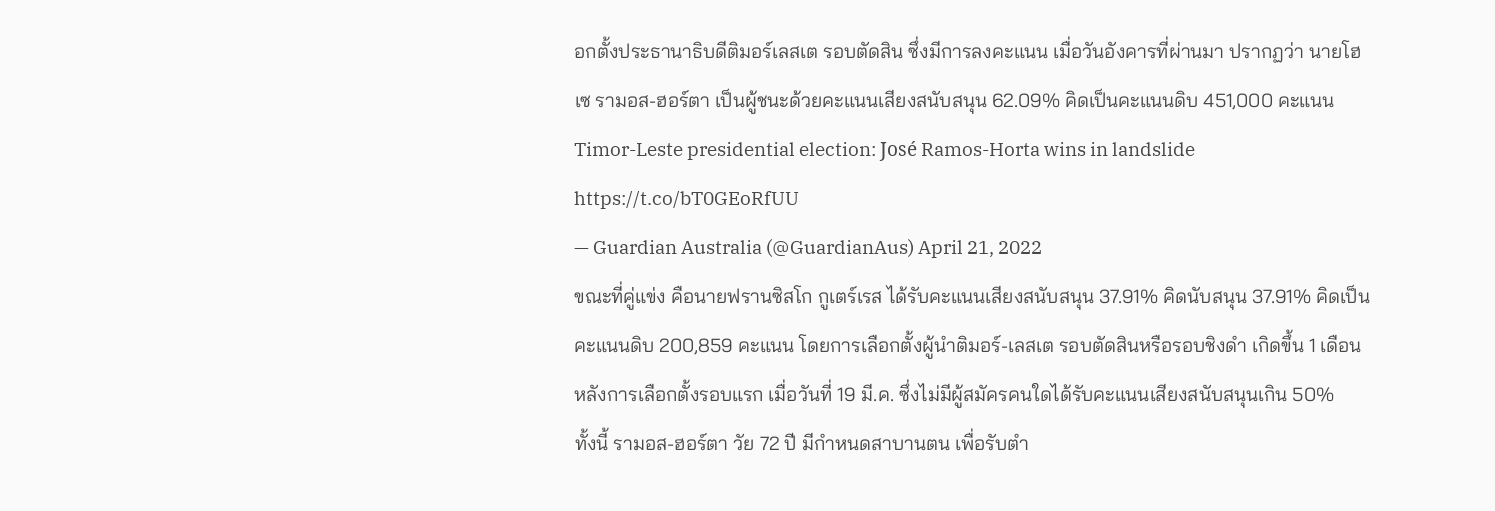อกตั้งประธานาธิบดีติมอร์เลสเต รอบตัดสิน ซึ่งมีการลงคะแนน เมื่อวันอังคารที่ผ่านมา ปรากฏว่า นายโฮเซ รามอส-ฮอร์ตา เป็นผู้ชนะด้วยคะแนนเสียงสนับสนุน 62.09% คิดเป็นคะแนนดิบ 451,000 คะแนน
Timor-Leste presidential election: José Ramos-Horta wins in landslide https://t.co/bT0GEoRfUU
— Guardian Australia (@GuardianAus) April 21, 2022
ขณะที่คู่แข่ง คือนายฟรานซิสโก กูเตร์เรส ได้รับคะแนนเสียงสนับสนุน 37.91% คิดนับสนุน 37.91% คิดเป็นคะแนนดิบ 200,859 คะแนน โดยการเลือกตั้งผู้นำติมอร์-เลสเต รอบตัดสินหรือรอบชิงดำ เกิดขึ้น 1 เดือน หลังการเลือกตั้งรอบแรก เมื่อวันที่ 19 มี.ค. ซึ่งไม่มีผู้สมัครคนใดได้รับคะแนนเสียงสนับสนุนเกิน 50%
ทั้งนี้ รามอส-ฮอร์ตา วัย 72 ปี มีกำหนดสาบานตน เพื่อรับตำ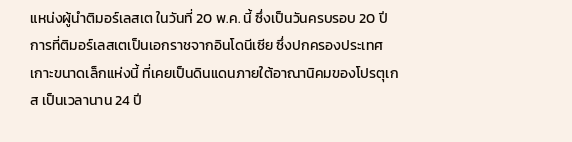แหน่งผู้นำติมอร์เลสเต ในวันที่ 20 พ.ค. นี้ ซึ่งเป็นวันครบรอบ 20 ปี การที่ติมอร์เลสเตเป็นเอกราชจากอินโดนีเซีย ซึ่งปกครองประเทศเกาะขนาดเล็กแห่งนี้ ที่เคยเป็นดินแดนภายใต้อาณานิคมของโปรตุเกส เป็นเวลานาน 24 ปี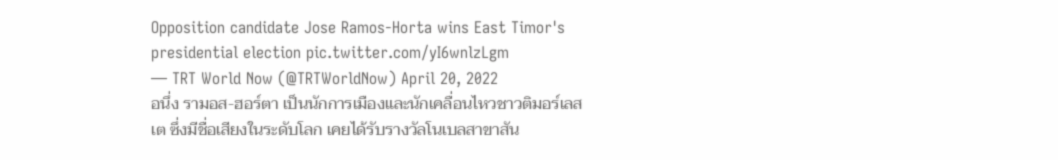Opposition candidate Jose Ramos-Horta wins East Timor's presidential election pic.twitter.com/yI6wnlzLgm
— TRT World Now (@TRTWorldNow) April 20, 2022
อนึ่ง รามอส-ฮอร์ตา เป็นนักการเมืองและนักเคลื่อนไหวชาวติมอร์เลสเต ซึ่งมีชื่อเสียงในระดับโลก เคยได้รับรางวัลโนเบลสาขาสัน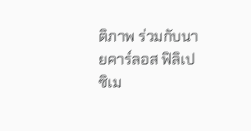ติภาพ ร่วมกับนายคาร์ลอส ฟิลิเป ซิเม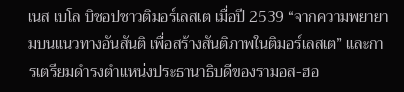เนส เบโล บิชอปชาวติมอร์เลสเต เมื่อปี 2539 “จากความพยายามบนแนวทางอันสันติ เพื่อสร้างสันติภาพในติมอร์เลสเต” และการเตรียมดำรงตำแหน่งประธานาธิบดีของรามอส-ฮอ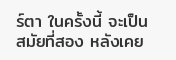ร์ตา ในครั้งนี้ จะเป็นสมัยที่สอง หลังเคย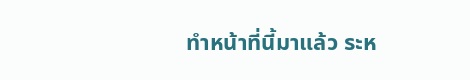ทำหน้าที่นี้มาแล้ว ระห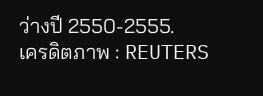ว่างปี 2550-2555.
เครดิตภาพ : REUTERS